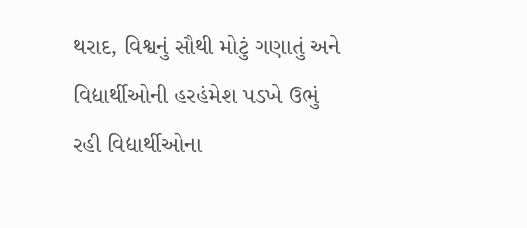થરાદ, વિશ્વનું સૌથી મોટું ગણાતું અને વિદ્યાર્થીઓની હરહંમેશ પડખે ઉભું રહી વિદ્યાર્થીઓના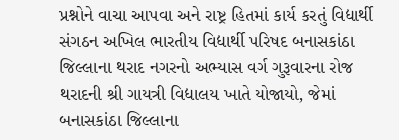પ્રશ્નોને વાચા આપવા અને રાષ્ટ્ર હિતમાં કાર્ય કરતું વિદ્યાર્થી સંગઠન અખિલ ભારતીય વિદ્યાર્થી પરિષદ બનાસકાંઠા જિલ્લાના થરાદ નગરનો અભ્યાસ વર્ગ ગુરૂવારના રોજ થરાદની શ્રી ગાયત્રી વિદ્યાલય ખાતે યોજાયો, જેમાં બનાસકાંઠા જિલ્લાના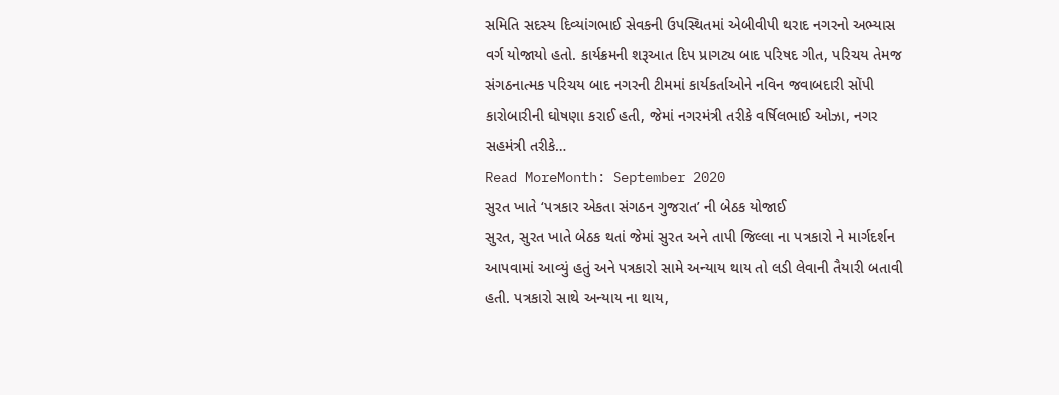સમિતિ સદસ્ય દિવ્યાંગભાઈ સેવકની ઉપસ્થિતમાં એબીવીપી થરાદ નગરનો અભ્યાસ વર્ગ યોજાયો હતો. કાર્યક્રમની શરૂઆત દિપ પ્રાગટ્ય બાદ પરિષદ ગીત, પરિચય તેમજ સંગઠનાત્મક પરિચય બાદ નગરની ટીમમાં કાર્યકર્તાઓને નવિન જવાબદારી સોંપી કારોબારીની ઘોષણા કરાઈ હતી, જેમાં નગરમંત્રી તરીકે વર્ષિલભાઈ ઓઝા, નગર સહમંત્રી તરીકે…
Read MoreMonth: September 2020
સુરત ખાતે ‘પત્રકાર એકતા સંગઠન ગુજરાત’ ની બેઠક યોજાઈ
સુરત, સુરત ખાતે બેઠક થતાં જેમાં સુરત અને તાપી જિલ્લા ના પત્રકારો ને માર્ગદર્શન આપવામાં આવ્યું હતું અને પત્રકારો સામે અન્યાય થાય તો લડી લેવાની તૈયારી બતાવી હતી. પત્રકારો સાથે અન્યાય ના થાય,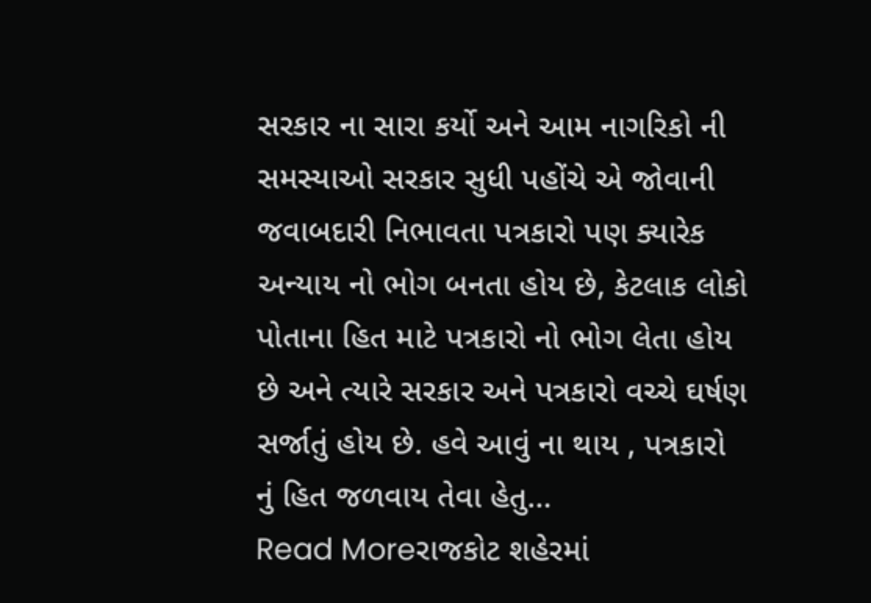સરકાર ના સારા કર્યો અને આમ નાગરિકો ની સમસ્યાઓ સરકાર સુધી પહોંચે એ જોવાની જવાબદારી નિભાવતા પત્રકારો પણ ક્યારેક અન્યાય નો ભોગ બનતા હોય છે, કેટલાક લોકો પોતાના હિત માટે પત્રકારો નો ભોગ લેતા હોય છે અને ત્યારે સરકાર અને પત્રકારો વચ્ચે ઘર્ષણ સર્જાતું હોય છે. હવે આવું ના થાય , પત્રકારો નું હિત જળવાય તેવા હેતુ…
Read Moreરાજકોટ શહેરમાં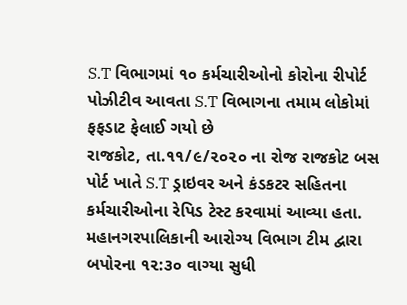S.T વિભાગમાં ૧૦ કર્મચારીઓનો કોરોના રીપોર્ટ પોઝીટીવ આવતા S.T વિભાગના તમામ લોકોમાં ફફડાટ ફેલાઈ ગયો છે
રાજકોટ, તા.૧૧/૯/૨૦૨૦ ના રોજ રાજકોટ બસ પોર્ટ ખાતે S.T ડ્રાઇવર અને કંડકટર સહિતના કર્મચારીઓના રેપિડ ટેસ્ટ કરવામાં આવ્યા હતા. મહાનગરપાલિકાની આરોગ્ય વિભાગ ટીમ દ્વારા બપોરના ૧૨:૩૦ વાગ્યા સુધી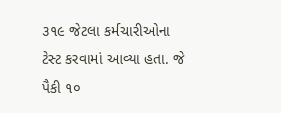૩૧૯ જેટલા કર્મચારીઓના ટેસ્ટ કરવામાં આવ્યા હતા. જે પૈકી ૧૦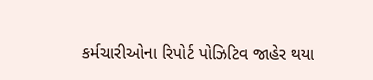કર્મચારીઓના રિપોર્ટ પોઝિટિવ જાહેર થયા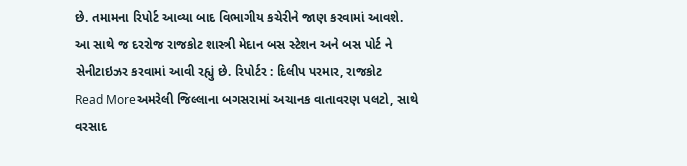છે. તમામના રિપોર્ટ આવ્યા બાદ વિભાગીય કચેરીને જાણ કરવામાં આવશે. આ સાથે જ દરરોજ રાજકોટ શાસ્ત્રી મેદાન બસ સ્ટેશન અને બસ પોર્ટ ને સેનીટાઇઝર કરવામાં આવી રહ્યું છે. રિપોર્ટર : દિલીપ પરમાર, રાજકોટ
Read Moreઅમરેલી જિલ્લાના બગસરામાં અચાનક વાતાવરણ પલટો, સાથે વરસાદ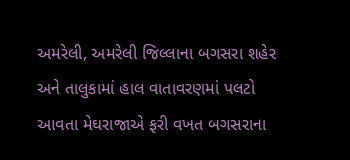અમરેલી, અમરેલી જિલ્લાના બગસરા શહેર અને તાલુકામાં હાલ વાતાવરણમાં પલટો આવતા મેઘરાજાએ ફરી વખત બગસરાના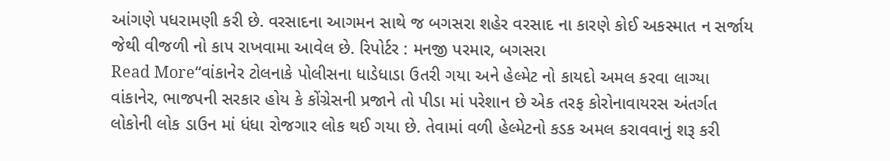આંગણે પધરામણી કરી છે. વરસાદના આગમન સાથે જ બગસરા શહેર વરસાદ ના કારણે કોઈ અકસ્માત ન સર્જાય જેથી વીજળી નો કાપ રાખવામા આવેલ છે. રિપોર્ટર : મનજી પરમાર, બગસરા
Read More“વાંકાનેર ટોલનાકે પોલીસના ધાડેધાડા ઉતરી ગયા અને હેલ્મેટ નો કાયદો અમલ કરવા લાગ્યા
વાંકાનેર, ભાજપની સરકાર હોય કે કોંગ્રેસની પ્રજાને તો પીડા માં પરેશાન છે એક તરફ કોરોનાવાયરસ અંતર્ગત લોકોની લોક ડાઉન માં ધંધા રોજગાર લોક થઈ ગયા છે. તેવામાં વળી હેલ્મેટનો કડક અમલ કરાવવાનું શરૂ કરી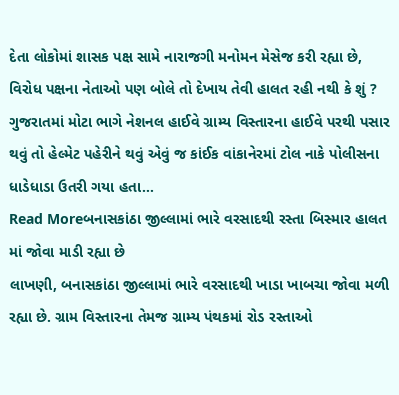દેતા લોકોમાં શાસક પક્ષ સામે નારાજગી મનોમન મેસેજ કરી રહ્યા છે, વિરોધ પક્ષના નેતાઓ પણ બોલે તો દેખાય તેવી હાલત રહી નથી કે શું ? ગુજરાતમાં મોટા ભાગે નેશનલ હાઈવે ગ્રામ્ય વિસ્તારના હાઈવે પરથી પસાર થવું તો હેલ્મેટ પહેરીને થવું એવું જ કાંઈક વાંકાનેરમાં ટોલ નાકે પોલીસના ધાડેધાડા ઉતરી ગયા હતા…
Read Moreબનાસકાંઠા જીલ્લામાં ભારે વરસાદથી રસ્તા બિસ્માર હાલત માં જોવા માડી રહ્યા છે
લાખણી, બનાસકાંઠા જીલ્લામાં ભારે વરસાદથી ખાડા ખાબચા જોવા મળી રહ્યા છે. ગ્રામ વિસ્તારના તેમજ ગ્રામ્ય પંથકમાં રોડ રસ્તાઓ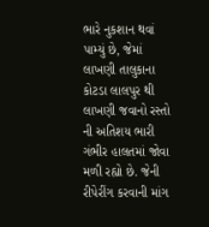ભારે નુકશાન થવાં પામ્યું છે, જેમાં લાખણી તાલુકાના કોટડા લાલપુર થી લાખણી જવાનો રસ્તો ની અતિશય ભારી ગંભીર હાલતમાં જોવા મળી રહ્યો છે. જેની રીપેરીંગ કરવાની માંગ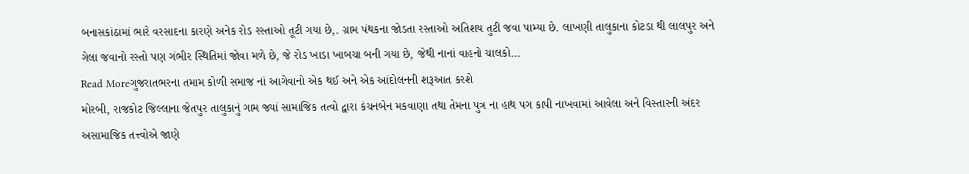બનાસકાંઠામાં ભારે વરસાદના કારણે અનેક રોડ રસ્તાઓ તૂટી ગયા છે,. ગ્રામ પંથકના જોડતા રસ્તાઓ અતિશય તુટી જવા પામ્યા છે. લાખણી તાલુકાના કોટડા થી લાલપુર અને ગેલા જવાનો રસ્તો પણ ગંભીર સ્થિતિમાં જોવા મળે છે, જે રોડ ખાડા ખાબચા બની ગયા છે, જેથી નાનાં વાહનો ચાલકો…
Read Moreગુજરાતભરના તમામ કોળી સમાજ નાં આગેવાનો એક થઈ અને એક આંદોલનની શરૂઆત કરશે
મોરબી, રાજકોટ જિલ્લાના જેતપુર તાલુકાનું ગામ જ્યાં સામાજિક તત્વો દ્વારા કંચનબેન મકવાણા તથા તેમના પુત્ર ના હાથ પગ કાપી નાખવામાં આવેલા અને વિસ્તારની અંદર અસામાજિક તત્ત્વોએ જાણે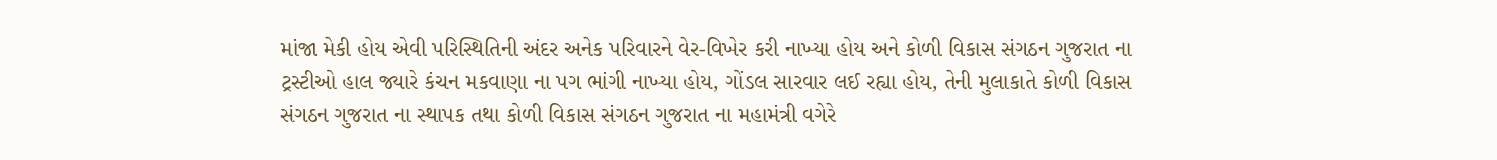માંજા મેકી હોય એવી પરિસ્થિતિની અંદર અનેક પરિવારને વેર-વિખેર કરી નાખ્યા હોય અને કોળી વિકાસ સંગઠન ગુજરાત ના ટ્રસ્ટીઓ હાલ જ્યારે કંચન મકવાણા ના પગ ભાંગી નાખ્યા હોય, ગોંડલ સારવાર લઈ રહ્યા હોય, તેની મુલાકાતે કોળી વિકાસ સંગઠન ગુજરાત ના સ્થાપક તથા કોળી વિકાસ સંગઠન ગુજરાત ના મહામંત્રી વગેરે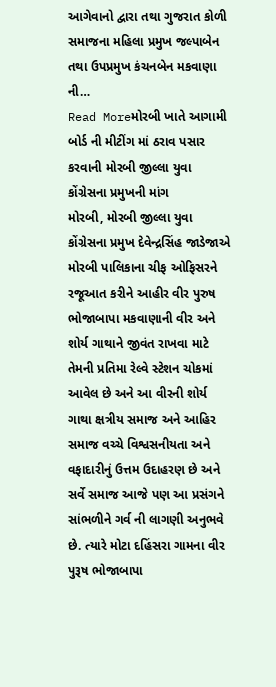આગેવાનો દ્વારા તથા ગુજરાત કોળી સમાજના મહિલા પ્રમુખ જલ્પાબેન તથા ઉપપ્રમુખ કંચનબેન મકવાણા ની…
Read Moreમોરબી ખાતે આગામી બોર્ડ ની મીટીંગ માં ઠરાવ પસાર કરવાની મોરબી જીલ્લા યુવા કોંગ્રેસના પ્રમુખની માંગ
મોરબી, મોરબી જીલ્લા યુવા કોંગ્રેસના પ્રમુખ દેવેન્દ્રસિંહ જાડેજાએ મોરબી પાલિકાના ચીફ ઓફિસરને રજૂઆત કરીને આહીર વીર પુરુષ ભોજાબાપા મકવાણાની વીર અને શોર્ય ગાથાને જીવંત રાખવા માટે તેમની પ્રતિમા રેલ્વે સ્ટેશન ચોકમાં આવેલ છે અને આ વીરની શોર્ય ગાથા ક્ષત્રીય સમાજ અને આહિર સમાજ વચ્ચે વિશ્વસનીયતા અને વફાદારીનું ઉત્તમ ઉદાહરણ છે અને સર્વે સમાજ આજે પણ આ પ્રસંગને સાંભળીને ગર્વ ની લાગણી અનુભવે છે. ત્યારે મોટા દહિંસરા ગામના વીર પુરૂષ ભોજાબાપા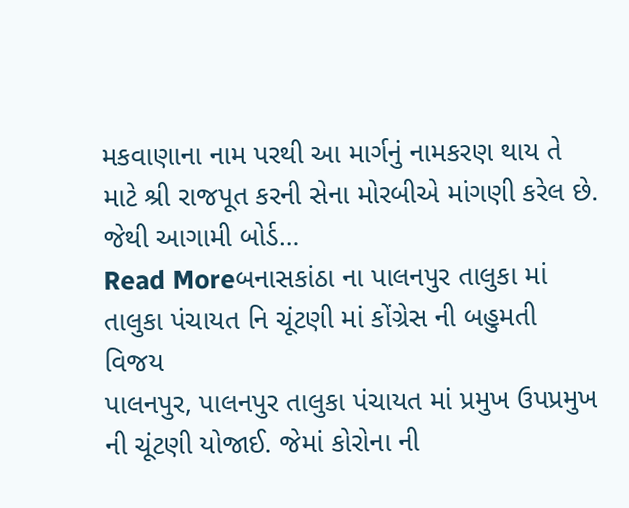મકવાણાના નામ પરથી આ માર્ગનું નામકરણ થાય તે માટે શ્રી રાજપૂત કરની સેના મોરબીએ માંગણી કરેલ છે. જેથી આગામી બોર્ડ…
Read Moreબનાસકાંઠા ના પાલનપુર તાલુકા માં તાલુકા પંચાયત નિ ચૂંટણી માં કોંગ્રેસ ની બહુમતી વિજય
પાલનપુર, પાલનપુર તાલુકા પંચાયત માં પ્રમુખ ઉપપ્રમુખ ની ચૂંટણી યોજાઈ. જેમાં કોરોના ની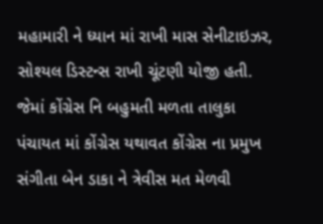મહામારી ને ધ્યાન માં રાખી માસ સેનીટાઇઝર, સોશ્યલ ડિસ્ટન્સ રાખી ચૂંટણી યોજી હતી. જેમાં કોંગ્રેસ નિ બહુમતી મળતા તાલુકા પંચાયત માં કોંગ્રેસ યથાવત કોંગ્રેસ ના પ્રમુખ સંગીતા બેન ડાકા ને ત્રેવીસ મત મેળવી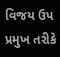વિજય ઉપ પ્રમુખ તરીકે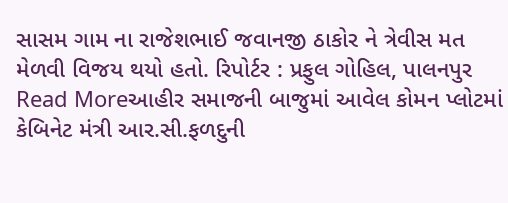સાસમ ગામ ના રાજેશભાઈ જવાનજી ઠાકોર ને ત્રેવીસ મત મેળવી વિજય થયો હતો. રિપોર્ટર : પ્રફુલ ગોહિલ, પાલનપુર
Read Moreઆહીર સમાજની બાજુમાં આવેલ કોમન પ્લોટમાં કેબિનેટ મંત્રી આર.સી.ફળદુની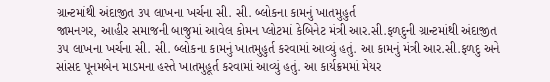ગ્રાન્ટમાંથી અંદાજીત ૩૫ લાખના ખર્ચના સી. સી. બ્લોકના કામનું ખાતમુહુર્ત
જામનગર, આહીર સમાજની બાજુમાં આવેલ કોમન પ્લોટમાં કેબિનેટ મંત્રી આર.સી.ફળદુની ગ્રાન્ટમાંથી અંદાજીત ૩૫ લાખના ખર્ચના સી. સી. બ્લોકના કામનું ખાતમુહુર્ત કરવામાં આવ્યું હતું. આ કામનું મંત્રી આર.સી.ફળદુ અને સાંસદ પૂનમબેન માડમના હસ્તે ખાતમુહૂર્ત કરવામાં આવ્યું હતું. આ કાર્યક્રમમાં મેયર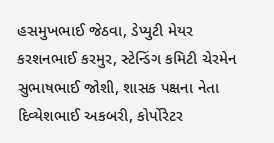હસમુખભાઈ જેઠવા, ડેપ્યુટી મેયર કરશનભાઈ કરમુર, સ્ટેન્ડિંગ કમિટી ચેરમેન સુભાષભાઈ જોશી, શાસક પક્ષના નેતા દિવ્યેશભાઈ અકબરી, કોર્પોરેટર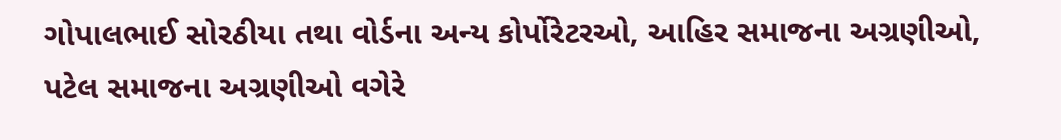ગોપાલભાઈ સોરઠીયા તથા વોર્ડના અન્ય કોર્પોરેટરઓ, આહિર સમાજના અગ્રણીઓ, પટેલ સમાજના અગ્રણીઓ વગેરે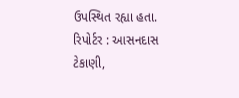ઉપસ્થિત રહ્યા હતા. રિપોર્ટર : આસનદાસ ટેકાણી,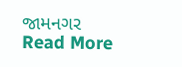જામનગર
Read More